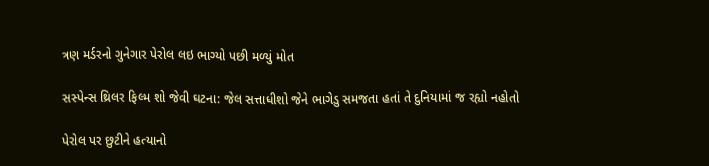ત્રણ મર્ડરનો ગુનેગાર પેરોલ લઇ ભાગ્યો પછી મળ્યું મોત

સસ્પેન્સ થ્રિલર ફિલ્મ શો જેવી ઘટના: જેલ સત્તાધીશો જેને ભાગેડુ સમજતા હતાં તે દુનિયામાં જ રહ્યો નહોતો

પેરોલ પર છુટીને હત્યાનો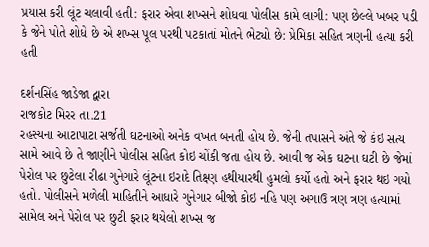પ્રયાસ કરી લૂંટ ચલાવી હતી: ફરાર એવા શખ્સને શોધવા પોલીસ કામે લાગી: પણ છેલ્લે ખબર પડી કે જેને પોતે શોધે છે એ શખ્સ પૂલ પરથી પટકાતાં મોતને ભેટ્યો છે: પ્રેમિકા સહિત ત્રણની હત્યા કરી હતી

દર્શનસિંહ જાડેજા દ્વારા
રાજકોટ મિરર તા.21
રહસ્યના આટાપાટા સર્જતી ઘટનાઓ અનેક વખત બનતી હોય છે. જેની તપાસને અંતે જે કંઇ સત્ય સામે આવે છે તે જાણીને પોલીસ સહિત કોઇ ચોંકી જતા હોય છે. આવી જ એક ઘટના ઘટી છે જેમાં પેરોલ પર છુટેલા રીઢા ગુનેગારે લૂંટના ઇરાદે તિક્ષ્ણ હથીયારથી હુમલો કર્યો હતો અને ફરાર થઇ ગયો હતો. પોલીસને મળેલી માહિતીને આધારે ગુનેગાર બીજો કોઇ નહિ પણ અગાઉ ત્રણ ત્રણ હત્યામાં સામેલ અને પેરોલ પર છુટી ફરાર થયેલો શખ્સ જ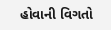હોવાની વિગતો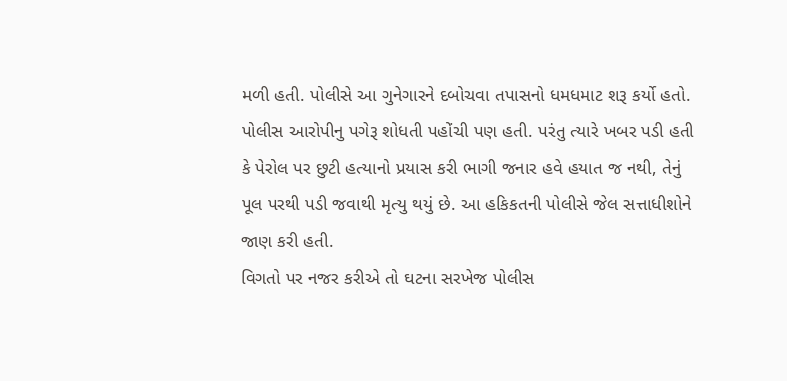મળી હતી. પોલીસે આ ગુનેગારને દબોચવા તપાસનો ધમધમાટ શરૂ કર્યો હતો. પોલીસ આરોપીનુ પગેરૂ શોધતી પહોંચી પણ હતી. પરંતુ ત્યારે ખબર પડી હતી કે પેરોલ પર છુટી હત્યાનો પ્રયાસ કરી ભાગી જનાર હવે હયાત જ નથી, તેનું પૂલ પરથી પડી જવાથી મૃત્યુ થયું છે. આ હકિકતની પોલીસે જેલ સત્તાધીશોને જાણ કરી હતી.
વિગતો પર નજર કરીએ તો ઘટના સરખેજ પોલીસ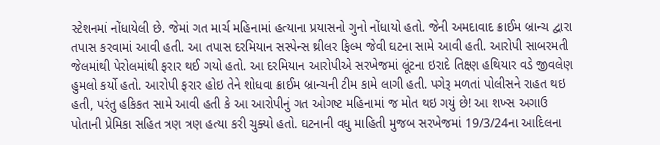સ્ટેશનમાં નોંધાયેલી છે. જેમાં ગત માર્ચ મહિનામાં હત્યાના પ્રયાસનો ગુનો નોંધાયો હતો. જેની અમદાવાદ ક્રાઈમ બ્રાન્ચ દ્વારા તપાસ કરવામાં આવી હતી. આ તપાસ દરમિયાન સસ્પેન્સ થ્રીલર ફિલ્મ જેવી ઘટના સામે આવી હતી. આરોપી સાબરમતી જેલમાંથી પેરોલમાંથી ફરાર થઈ ગયો હતો. આ દરમિયાન આરોપીએ સરખેજમાં લૂંટના ઇરાદે તિક્ષ્ણ હથિયાર વડે જીવલેણ હુમલો કર્યો હતો. આરોપી ફરાર હોઇ તેને શોધવા ક્રાઈમ બ્રાન્ચની ટીમ કામે લાગી હતી. પગેરૂ મળતાં પોલીસને રાહત થઇ હતી, પરંતુ હકિકત સામે આવી હતી કે આ આરોપીનું ગત ઓગષ્ટ મહિનામાં જ મોત થઇ ગયું છે! આ શખ્સ અગાઉ પોતાની પ્રેમિકા સહિત ત્રણ ત્રણ હત્યા કરી ચુક્યો હતો. ઘટનાની વધુ માહિતી મુજબ સરખેજમાં 19/3/24ના આદિલના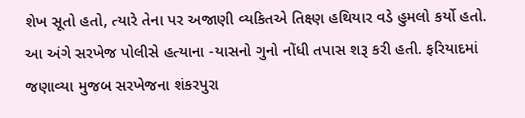શેખ સૂતો હતો, ત્યારે તેના પર અજાણી વ્યકિતએ તિક્ષ્ણ હથિયાર વડે હુમલો કર્યો હતો.
આ અંગે સરખેજ પોલીસે હત્યાના -યાસનો ગુનો નોંધી તપાસ શરૂ કરી હતી. ફરિયાદમાં જણાવ્યા મુજબ સરખેજના શંકરપુરા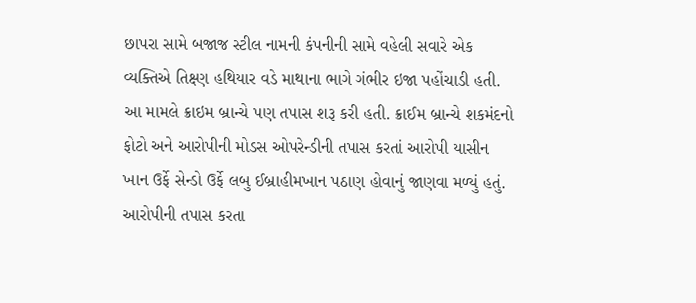છાપરા સામે બજાજ સ્ટીલ નામની કંપનીની સામે વહેલી સવારે એક વ્યક્તિએ તિક્ષ્ણ હથિયાર વડે માથાના ભાગે ગંભીર ઇજા પહોંચાડી હતી. આ મામલે ક્રાઇમ બ્રાન્ચે પણ તપાસ શરૂ કરી હતી. ક્રાઈમ બ્રાન્ચે શકમંદનો ફોટો અને આરોપીની મોડસ ઓપરેન્ડીની તપાસ કરતાં આરોપી યાસીન ખાન ઉર્ફે સેન્ડો ઉર્ફે લબુ ઈબ્રાહીમખાન પઠાણ હોવાનું જાણવા મળ્યું હતું. આરોપીની તપાસ કરતા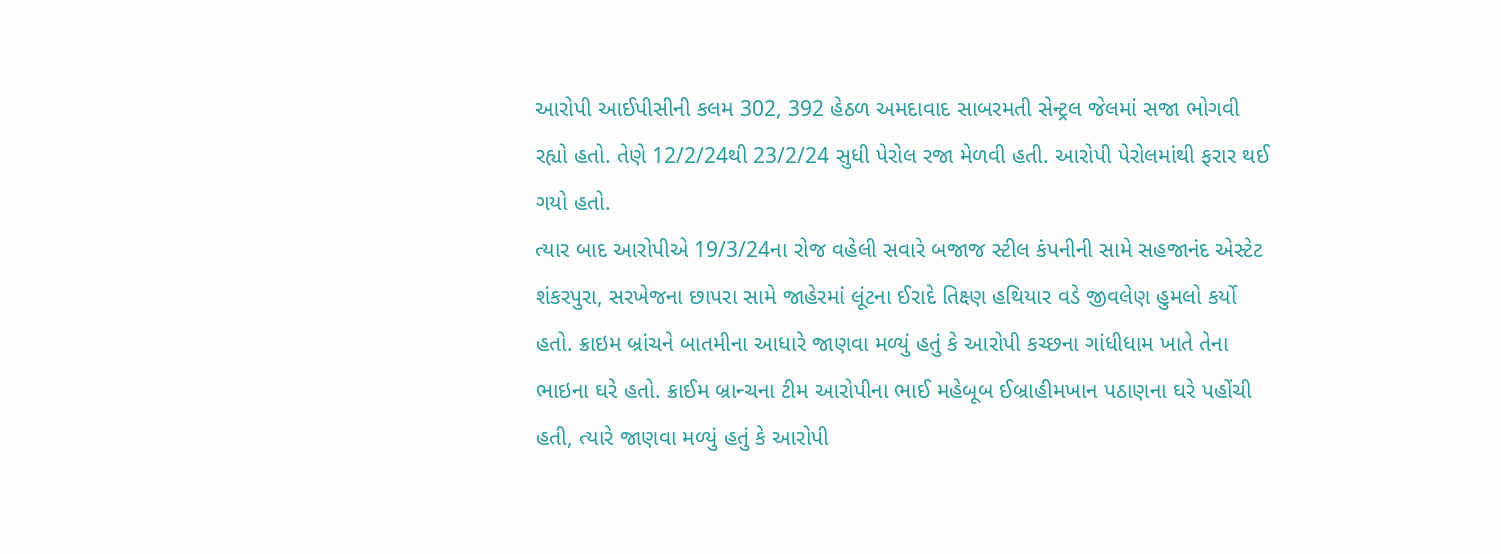આરોપી આઈપીસીની કલમ 302, 392 હેઠળ અમદાવાદ સાબરમતી સેન્ટ્રલ જેલમાં સજા ભોગવી રહ્યો હતો. તેણે 12/2/24થી 23/2/24 સુધી પેરોલ રજા મેળવી હતી. આરોપી પેરોલમાંથી ફરાર થઈ ગયો હતો.
ત્યાર બાદ આરોપીએ 19/3/24ના રોજ વહેલી સવારે બજાજ સ્ટીલ કંપનીની સામે સહજાનંદ એસ્ટેટ શંકરપુરા, સરખેજના છાપરા સામે જાહેરમાં લૂંટના ઈરાદે તિક્ષ્ણ હથિયાર વડે જીવલેણ હુમલો કર્યો હતો. ક્રાઇમ બ્રાંચને બાતમીના આધારે જાણવા મળ્યું હતું કે આરોપી કચ્છના ગાંધીધામ ખાતે તેના ભાઇના ઘરે હતો. ક્રાઈમ બ્રાન્ચના ટીમ આરોપીના ભાઈ મહેબૂબ ઈબ્રાહીમખાન પઠાણના ઘરે પહોંચી હતી, ત્યારે જાણવા મળ્યું હતું કે આરોપી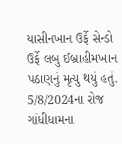યાસીનખાન ઉર્ફે સેન્ડો ઉર્ફે લબુ ઈબ્રાહીમખાન પઠાણનું મૃત્યુ થયું હતું. 5/8/2024ના રોજ ગાંધીધામના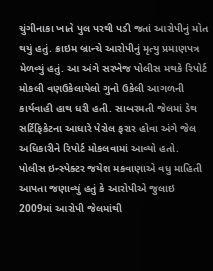ચુંગીનાકા ખાતે પુલ પરથી પડી જતાં આરોપીનું મોત થયું હતું. ક્રાઇમ બ્રાન્ચે આરોપીનું મૃત્યુ પ્રમાણપત્ર મેળવ્યું હતું. આ અંગે સરખેજ પોલીસ મથકે રિપોર્ટ મોકલી વણઉકેલાયેલો ગુનો ઉકેલી આગળની કાર્યવાહી હાથ ધરી હતી. સાબરમતી જેલમાં ડેથ સર્ટિફિકેટના આધારે પેરોલ ફરાર હોવા અંગે જેલ અધિકારીને રિપોર્ટ મોકલવામાં આવ્યો હતો.
પોલીસ ઇન્સ્પેક્ટર જયેશ મકવાણાએ વધુ માહિતી આપતા જણાવ્યું હતું કે આરોપીએ જુલાઇ 2009માં આરોપી જેલમાંથી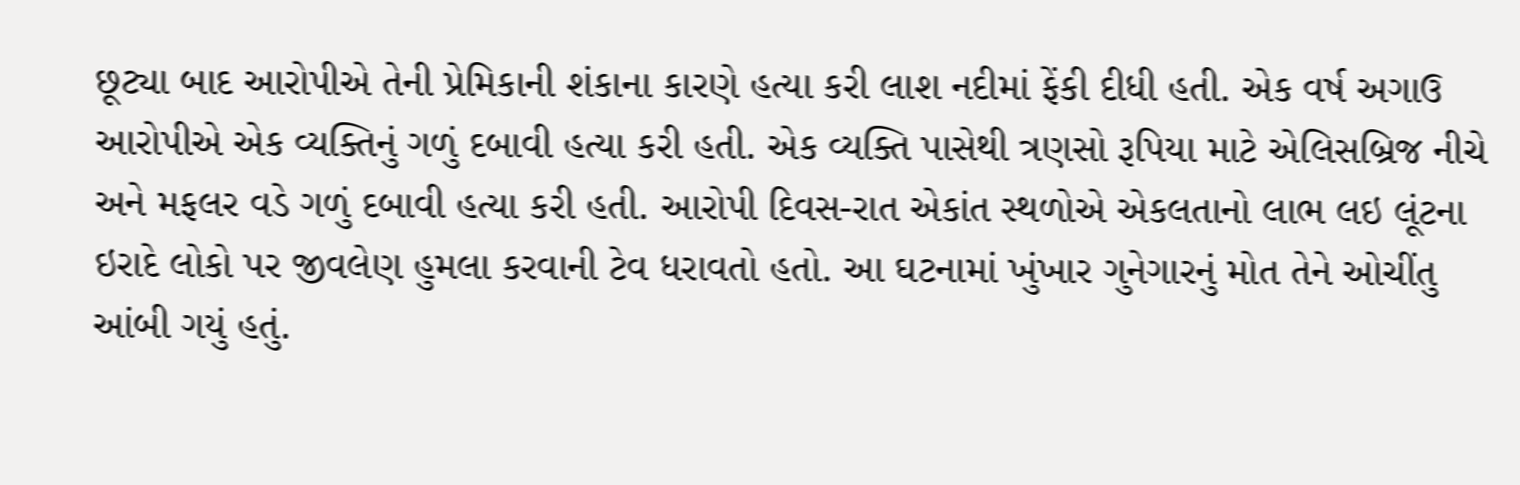છૂટ્યા બાદ આરોપીએ તેની પ્રેમિકાની શંકાના કારણે હત્યા કરી લાશ નદીમાં ફેંકી દીધી હતી. એક વર્ષ અગાઉ આરોપીએ એક વ્યક્તિનું ગળું દબાવી હત્યા કરી હતી. એક વ્યક્તિ પાસેથી ત્રણસો રૂપિયા માટે એલિસબ્રિજ નીચે અને મફલર વડે ગળું દબાવી હત્યા કરી હતી. આરોપી દિવસ-રાત એકાંત સ્થળોએ એકલતાનો લાભ લઇ લૂંટના ઇરાદે લોકો પર જીવલેણ હુમલા કરવાની ટેવ ધરાવતો હતો. આ ઘટનામાં ખુંખાર ગુનેગારનું મોત તેને ઓચીંતુ આંબી ગયું હતું.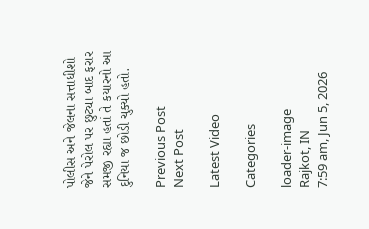પોલીસ અને જેલના સત્તાધીશો જેને પેરોલ પર છુટ્યા બાદ ફરાર સમજી રહ્યા હતાં તે કયારનો આ દુનિયા જ છોડી ચુક્યો હતો.

Previous Post
Next Post

Latest Video

Categories

loader-image
Rajkot, IN
7:59 am, Jun 5, 2026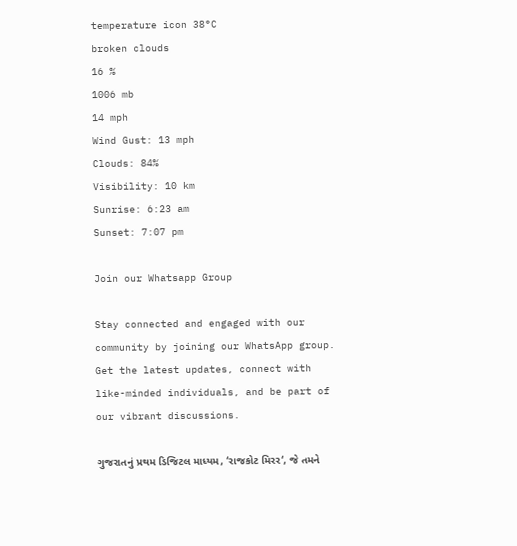temperature icon 38°C
broken clouds
16 %
1006 mb
14 mph
Wind Gust: 13 mph
Clouds: 84%
Visibility: 10 km
Sunrise: 6:23 am
Sunset: 7:07 pm

Join our Whatsapp Group

Stay connected and engaged with our community by joining our WhatsApp group. Get the latest updates, connect with like-minded individuals, and be part of our vibrant discussions.

ગુજરાતનું પ્રથમ ડિજિટલ માધ્યમ, ‘રાજકોટ મિરર‘, જે તમને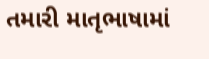તમારી માતૃભાષામાં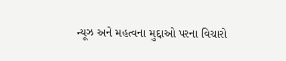ન્યૂઝ અને મહત્વના મુદ્દાઓ પરના વિચારો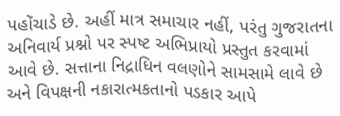પહોંચાડે છે. અહીં માત્ર સમાચાર નહીં, પરંતુ ગુજરાતના અનિવાર્ય પ્રશ્નો પર સ્પષ્ટ અભિપ્રાયો પ્રસ્તુત કરવામાં આવે છે. સત્તાના નિદ્રાધિન વલણોને સામસામે લાવે છે અને વિપક્ષની નકારાત્મકતાનો પડકાર આપે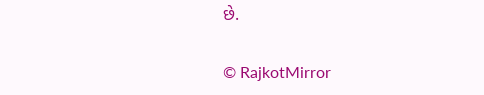છે.

© RajkotMirror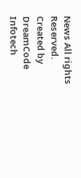News All rights Reserved. Created by DreamCode Infotech